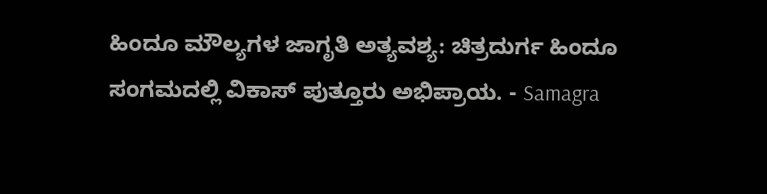ಹಿಂದೂ ಮೌಲ್ಯಗಳ ಜಾಗೃತಿ ಅತ್ಯವಶ್ಯ: ಚಿತ್ರದುರ್ಗ ಹಿಂದೂ ಸಂಗಮದಲ್ಲಿ ವಿಕಾಸ್ ಪುತ್ತೂರು ಅಭಿಪ್ರಾಯ. - Samagra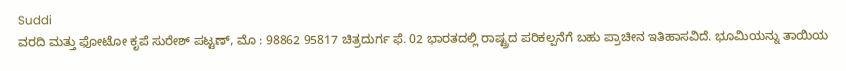Suddi
ವರದಿ ಮತ್ತು ಫೋಟೋ ಕೃಪೆ ಸುರೇಶ್ ಪಟ್ಟಣ್, ಮೊ : 98862 95817 ಚಿತ್ರದುರ್ಗ ಫೆ. 02 ಭಾರತದಲ್ಲಿ ರಾಷ್ಟ್ರದ ಪರಿಕಲ್ಪನೆಗೆ ಬಹು ಪ್ರಾಚೀನ ಇತಿಹಾಸವಿದೆ. ಭೂಮಿಯನ್ನು ತಾಯಿಯ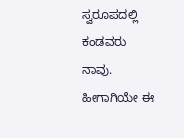ಸ್ವರೂಪದಲ್ಲಿ ಕಂಡವರು ನಾವು. ಹೀಗಾಗಿಯೇ ಈ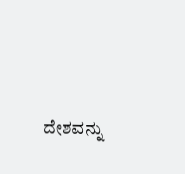ದೇಶವನ್ನು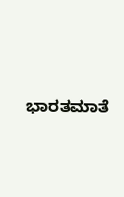ಭಾರತಮಾತೆ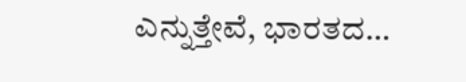ಎನ್ನುತ್ತೇವೆ, ಭಾರತದ…